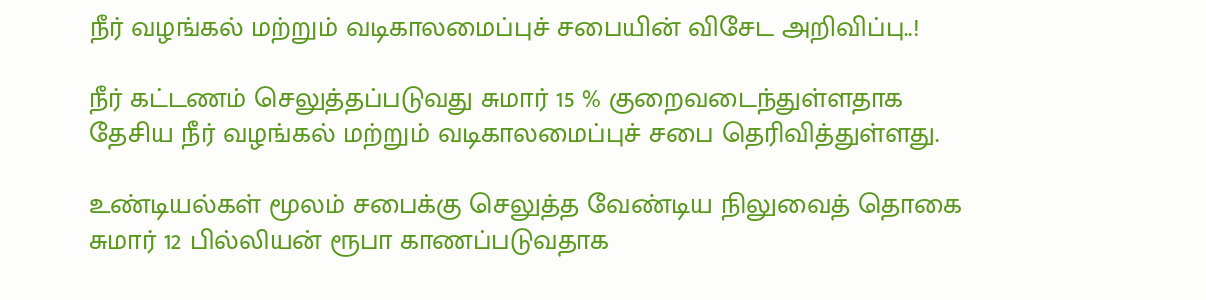நீர் வழங்கல் மற்றும் வடிகாலமைப்புச் சபையின் விசேட அறிவிப்பு..!

நீர் கட்டணம் செலுத்தப்படுவது சுமார் 15 % குறைவடைந்துள்ளதாக தேசிய நீர் வழங்கல் மற்றும் வடிகாலமைப்புச் சபை தெரிவித்துள்ளது.

உண்டியல்கள் மூலம் சபைக்கு செலுத்த வேண்டிய நிலுவைத் தொகை சுமார் 12 பில்லியன் ரூபா காணப்படுவதாக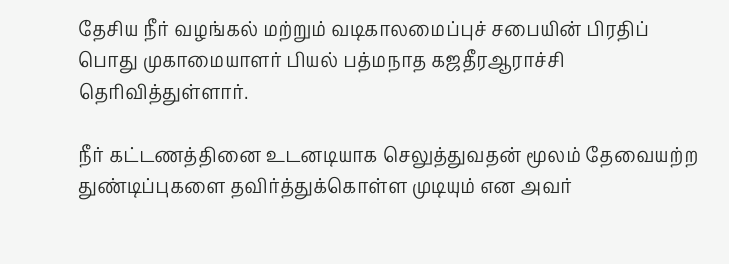தேசிய நீர் வழங்கல் மற்றும் வடிகாலமைப்புச் சபையின் பிரதிப் பொது முகாமையாளர் பியல் பத்மநாத கஜதீரஆராச்சி தெரிவித்துள்ளார்.

நீர் கட்டணத்தினை உடனடியாக செலுத்துவதன் மூலம் தேவையற்ற துண்டிப்புகளை தவிர்த்துக்கொள்ள முடியும் என அவர்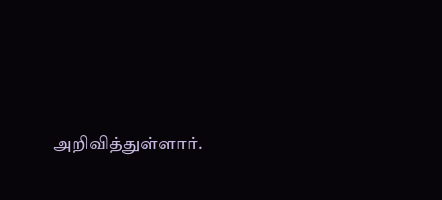அறிவித்துள்ளார்.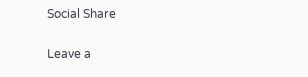Social Share

Leave a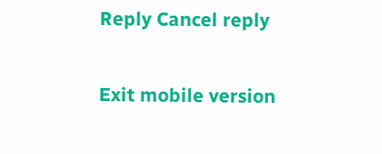Reply Cancel reply

Exit mobile version